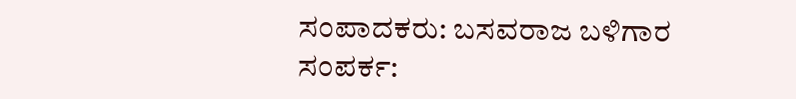ಸಂಪಾದಕರು: ಬಸವರಾಜ ಬಳಿಗಾರ
ಸಂಪರ್ಕ: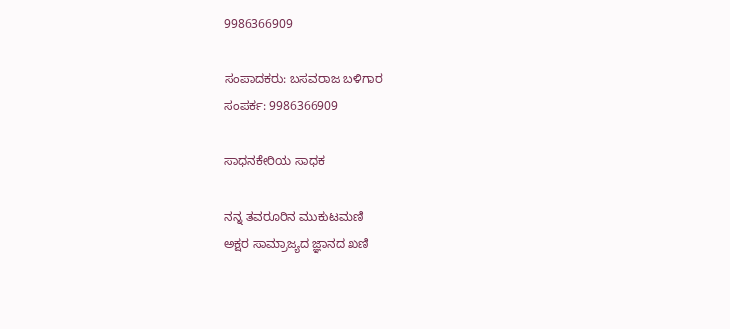9986366909

ಸಂಪಾದಕರು: ಬಸವರಾಜ ಬಳಿಗಾರ
ಸಂಪರ್ಕ: 9986366909

ಸಾಧನಕೇರಿಯ ಸಾಧಕ

ನನ್ನ ತವರೂರಿನ ಮುಕುಟಮಣಿ
ಅಕ್ಷರ ಸಾಮ್ರಾಜ್ಯದ ಜ್ಞಾನದ ಖಣಿ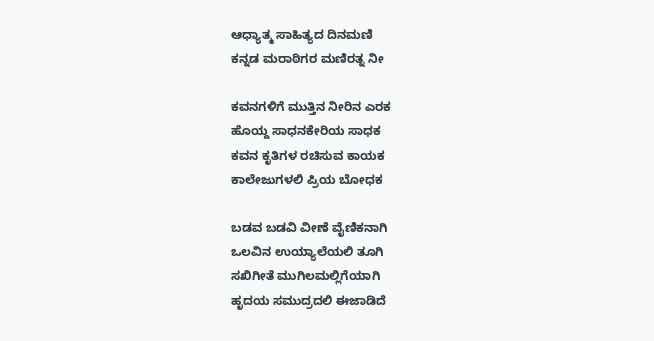ಆಧ್ಯಾತ್ಮ ಸಾಹಿತ್ಯದ ದಿನಮಣಿ
ಕನ್ನಡ ಮರಾಠಿಗರ ಮಣಿರತ್ನ ನೀ

ಕವನಗಳಿಗೆ ಮುತ್ತಿನ ನೀರಿನ ಎರಕ
ಹೊಯ್ದ ಸಾಧನಕೇರಿಯ ಸಾಧಕ
ಕವನ ಕೃತಿಗಳ ರಚಿಸುವ ಕಾಯಕ
ಕಾಲೇಜುಗಳಲಿ ಪ್ರಿಯ ಬೋಧಕ

ಬಡವ ಬಡವಿ ವೀಣೆ ವೈಣಿಕನಾಗಿ
ಒಲವಿನ ಉಯ್ಯಾಲೆಯಲಿ ತೂಗಿ
ಸಖಿಗೀತೆ ಮುಗಿಲಮಲ್ಲಿಗೆಯಾಗಿ
ಹೃದಯ ಸಮುದ್ರದಲಿ ಈಜಾಡಿದೆ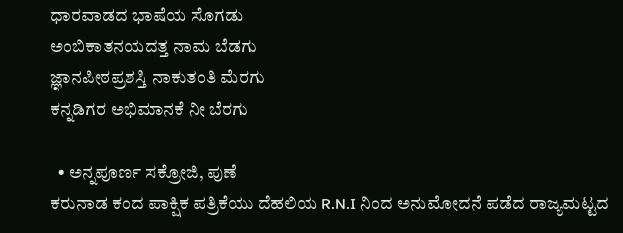ಧಾರವಾಡದ ಭಾಷೆಯ ಸೊಗಡು
ಅಂಬಿಕಾತನಯದತ್ತ ನಾಮ ಬೆಡಗು
ಜ್ಞಾನಪೀಠಪ್ರಶಸ್ತಿ ನಾಕುತಂತಿ ಮೆರಗು
ಕನ್ನಡಿಗರ ಅಭಿಮಾನಕೆ ನೀ ಬೆರಗು

  • ಅನ್ನಪೂರ್ಣ ಸಕ್ರೋಜಿ, ಪುಣೆ
ಕರುನಾಡ ಕಂದ ಪಾಕ್ಷಿಕ ಪತ್ರಿಕೆಯು ದೆಹಲಿಯ R.N.I ನಿಂದ ಅನುಮೋದನೆ ಪಡೆದ ರಾಜ್ಯಮಟ್ಟದ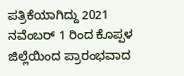ಪತ್ರಿಕೆಯಾಗಿದ್ದು 2021 ನವೆಂಬರ್ 1 ರಿಂದ ಕೊಪ್ಪಳ ಜಿಲ್ಲೆಯಿಂದ ಪ್ರಾರಂಭವಾದ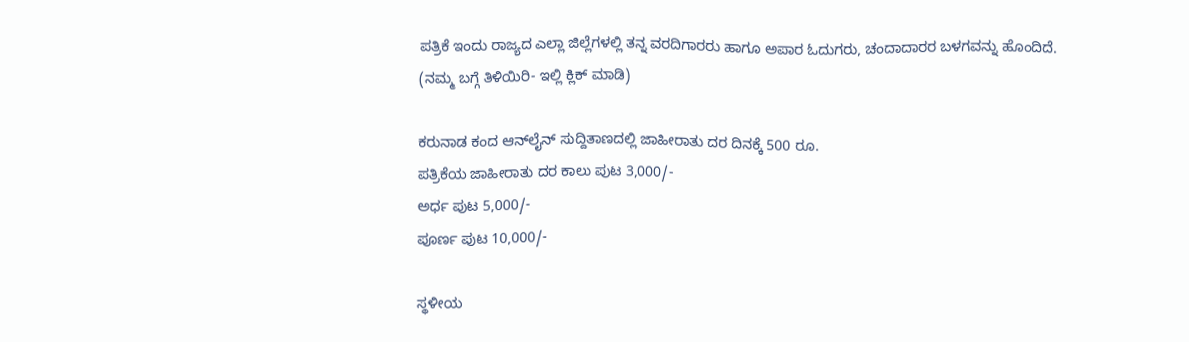ಪತ್ರಿಕೆ ಇಂದು ರಾಜ್ಯದ ಎಲ್ಲಾ ಜಿಲ್ಲೆಗಳಲ್ಲಿ ತನ್ನ ವರದಿಗಾರರು ಹಾಗೂ ಅಪಾರ ಓದುಗರು, ಚಂದಾದಾರರ ಬಳಗವನ್ನು ಹೊಂದಿದೆ. (ನಮ್ಮ ಬಗ್ಗೆ ತಿಳಿಯಿರಿ- ಇಲ್ಲಿ ಕ್ಲಿಕ್‌ ಮಾಡಿ)

ಕರುನಾಡ ಕಂದ ಆನ್‌ಲೈನ್‌ ಸುದ್ದಿತಾಣದಲ್ಲಿ ಜಾಹೀರಾತು ದರ ದಿನಕ್ಕೆ 500 ರೂ.
ಪತ್ರಿಕೆಯ ಜಾಹೀರಾತು ದರ ಕಾಲು ಪುಟ 3,000/-
ಅರ್ಧ ಪುಟ 5,000/-
ಪೂರ್ಣ ಪುಟ 10,000/-

ಸ್ಥಳೀಯ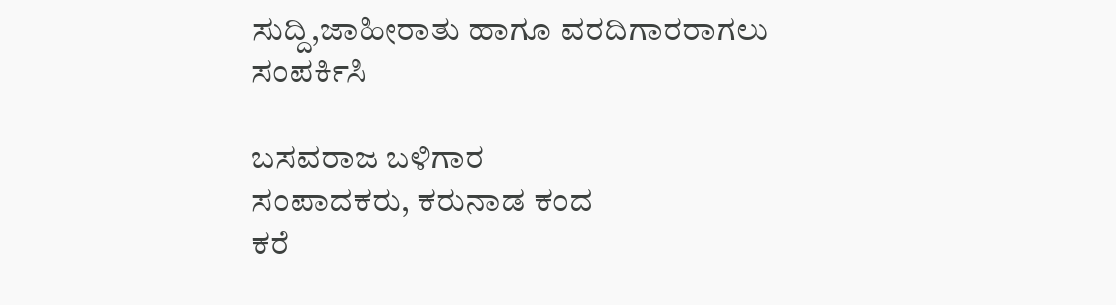ಸುದ್ದಿ,ಜಾಹೀರಾತು ಹಾಗೂ ವರದಿಗಾರರಾಗಲು ಸಂಪರ್ಕಿಸಿ

ಬಸವರಾಜ ಬಳಿಗಾರ
ಸಂಪಾದಕರು, ಕರುನಾಡ ಕಂದ
ಕರೆ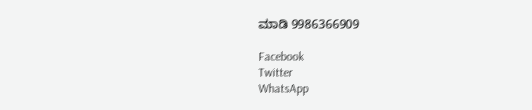ಮಾಡಿ 9986366909

Facebook
Twitter
WhatsApp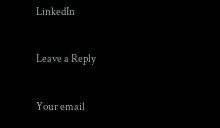LinkedIn

Leave a Reply

Your email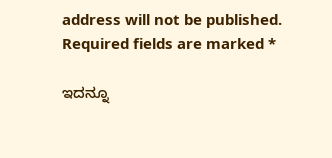address will not be published. Required fields are marked *

ಇದನ್ನೂ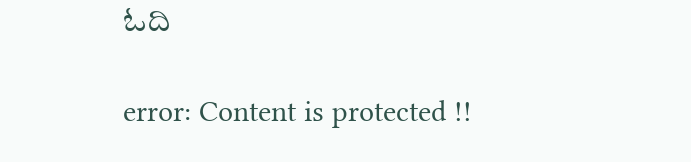ಓದಿ

error: Content is protected !!